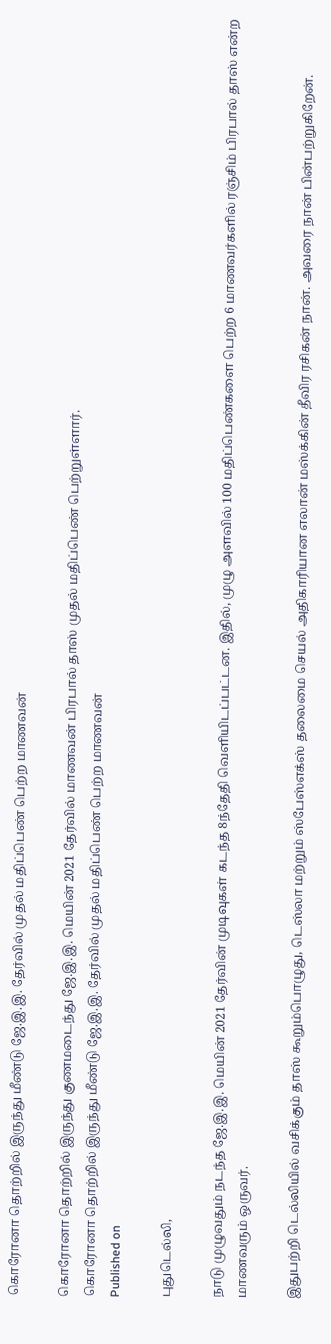கொரோனா தொற்றில் இருந்து மீண்டு ஜே.இ.இ. தேர்வில் முதல் மதிப்பெண் பெற்ற மாணவன்

கொரோனா தொற்றில் இருந்து குணமடைந்து ஜே.இ.இ. மெயின் 2021 தேர்வில் மாணவன் பிரபால் தாஸ் முதல் மதிப்பெண் பெற்றுள்ளார்.
கொரோனா தொற்றில் இருந்து மீண்டு ஜே.இ.இ. தேர்வில் முதல் மதிப்பெண் பெற்ற மாணவன்
Published on

புதுடெல்லி,

நாடு முழுவதும் நடந்த ஜே.இ.இ. மெயின் 2021 தேர்வின் முடிவுகள் கடந்த 8ந்தேதி வெளியிடப்பட்டன. இதில், முழு அளவில் 100 மதிப்பெண்களை பெற்ற 6 மாணவர்களில் ரஞ்சிம் பிரபால் தாஸ் என்ற மாணவரும் ஒருவர்.

இதுபற்றி டெல்லியில் வசிக்கும் தாஸ் கூறும்பொழுது, டெஸ்லா மற்றும் ஸ்பேஸ்எக்ஸ் தலைமை செயல் அதிகாரியான எலான் மஸ்க்கின் தீவிர ரசிகன் நான். அவரை நான் பின்பற்றுகிறேன்.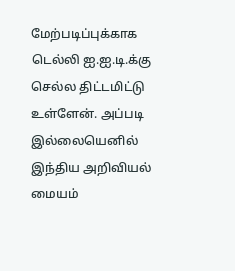மேற்படிப்புக்காக டெல்லி ஐ.ஐ.டி.க்கு செல்ல திட்டமிட்டு உள்ளேன். அப்படி இல்லையெனில் இந்திய அறிவியல் மையம்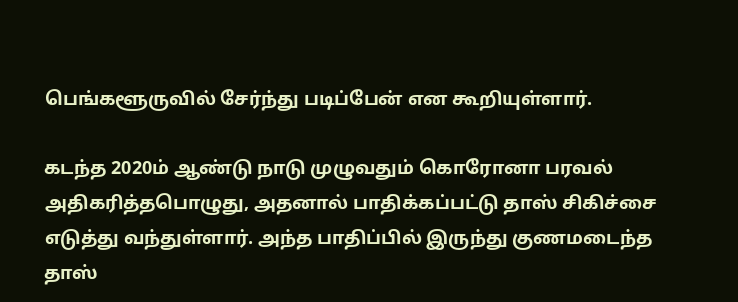பெங்களூருவில் சேர்ந்து படிப்பேன் என கூறியுள்ளார்.

கடந்த 2020ம் ஆண்டு நாடு முழுவதும் கொரோனா பரவல் அதிகரித்தபொழுது, அதனால் பாதிக்கப்பட்டு தாஸ் சிகிச்சை எடுத்து வந்துள்ளார். அந்த பாதிப்பில் இருந்து குணமடைந்த தாஸ்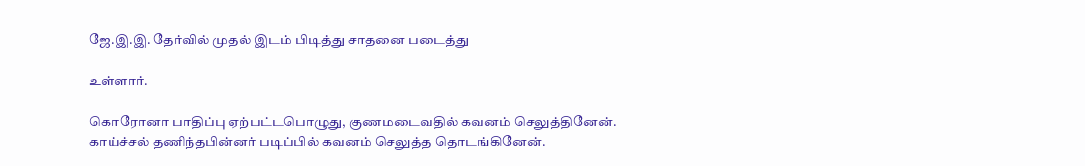ஜே.இ.இ. தேர்வில் முதல் இடம் பிடித்து சாதனை படைத்து

உள்ளார்.

கொரோனா பாதிப்பு ஏற்பட்டபொழுது, குணமடைவதில் கவனம் செலுத்தினேன். காய்ச்சல் தணிந்தபின்னர் படிப்பில் கவனம் செலுத்த தொடங்கினேன்.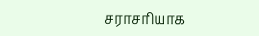சராசரியாக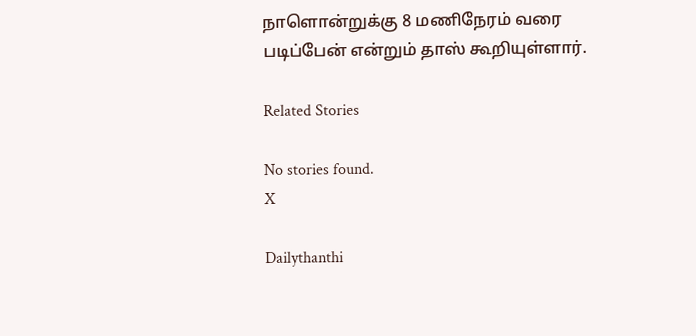நாளொன்றுக்கு 8 மணிநேரம் வரை படிப்பேன் என்றும் தாஸ் கூறியுள்ளார்.

Related Stories

No stories found.
X

Dailythanthi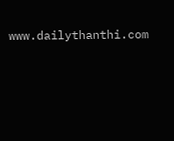www.dailythanthi.com